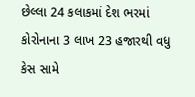છેલ્લા 24 કલાકમાં દેશ ભરમાં કોરોનાના 3 લાખ 23 હજારથી વધુ કેસ સામે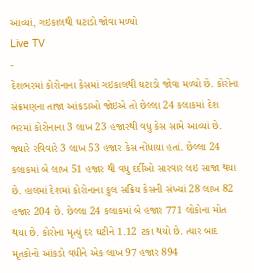આવ્યાં, ગઇકાલથી ઘટાડો જોવા મળ્યો
Live TV
-
દેશભરમાં કોરોનાના કેસમાં ગઇકાલથી ઘટાડો જોવા મળ્યો છે. કોરોના સંક્રમણના તાજા આંકડાઓ જોઇએ તો છેલ્લા 24 કલાકમાં દેશ ભરમાં કોરોનાના 3 લાખ 23 હજારથી વધુ કેસ સામે આવ્યાં છે. જ્યારે રવિવારે 3 લાખ 53 હજાર કેસ નોંધાયા હતાં. છેલ્લા 24 કલાકમાં બે લાખ 51 હજાર થી વધુ દર્દીઓ સારવાર લઇ સાજા થયા છે. હાલમાં દેશમાં કોરોનાના કુલ સક્રિય કેસની સંખ્યાં 28 લાખ 82 હજાર 204 છે. છેલ્લા 24 કલાકમાં બે હજાર 771 લોકોના મોત થયા છે. કોરોના મૃત્યું દર ઘટીને 1.12 ટકા થયો છે. ત્યાર બાદ મૃતકોનો આંકડો વધીને એક લાખ 97 હજાર 894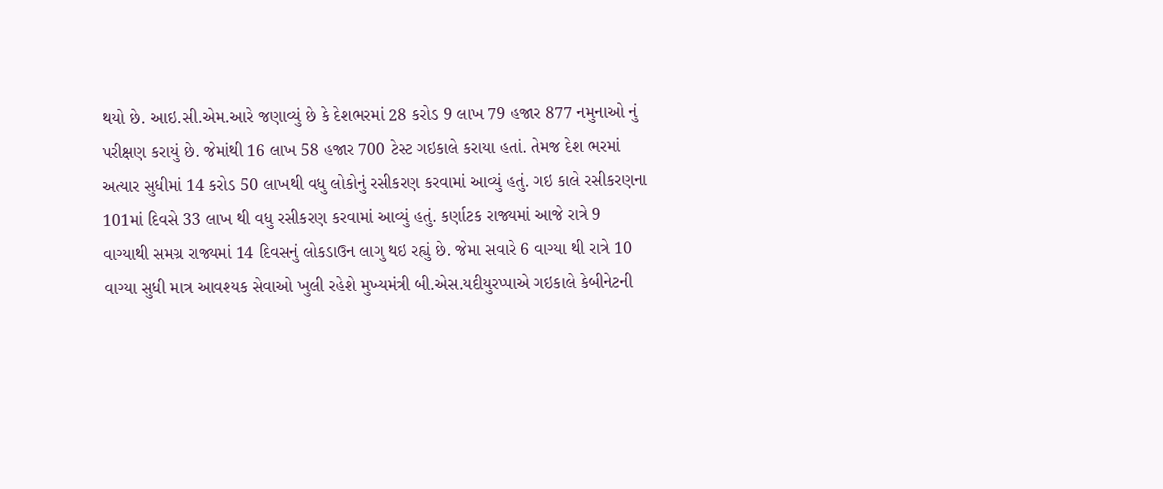થયો છે. આઇ.સી.એમ.આરે જણાવ્યું છે કે દેશભરમાં 28 કરોડ 9 લાખ 79 હજાર 877 નમુનાઓ નું પરીક્ષણ કરાયું છે. જેમાંથી 16 લાખ 58 હજાર 700 ટેસ્ટ ગઇકાલે કરાયા હતાં. તેમજ દેશ ભરમાં અત્યાર સુધીમાં 14 કરોડ 50 લાખથી વધુ લોકોનું રસીકરણ કરવામાં આવ્યું હતું. ગઇ કાલે રસીકરણના 101માં દિવસે 33 લાખ થી વધુ રસીકરણ કરવામાં આવ્યું હતું. કર્ણાટક રાજ્યમાં આજે રાત્રે 9 વાગ્યાથી સમગ્ર રાજ્યમાં 14 દિવસનું લોકડાઉન લાગુ થઇ રહ્યું છે. જેમા સવારે 6 વાગ્યા થી રાત્રે 10 વાગ્યા સુધી માત્ર આવશ્યક સેવાઓ ખુલી રહેશે મુખ્યમંત્રી બી.એસ.યદીયુરપ્પાએ ગઇકાલે કેબીનેટની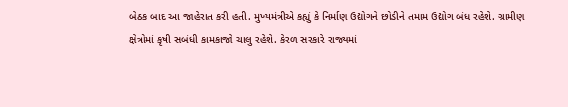બેઠક બાદ આ જાહેરાત કરી હતી. મુખ્યમંત્રીએ કહ્યું કે નિર્માણ ઉદ્યોગને છોડીને તમામ ઉદ્યોગ બંધ રહેશે. ગ્રામીણ ક્ષેત્રોમાં કૃષી સબંધી કામકાજો ચાલુ રહેશે. કેરળ સરકારે રાજ્યમાં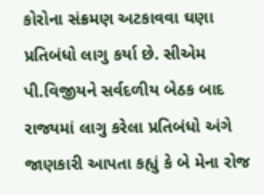કોરોના સંક્રમણ અટકાવવા ઘણા પ્રતિબંધો લાગુ કર્યા છે. સીએમ પી.વિજીયને સર્વદળીય બેઠક બાદ રાજ્યમાં લાગુ કરેલા પ્રતિબંધો અંગે જાણકારી આપતા કહ્યું કે બે મેના રોજ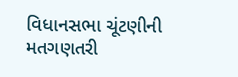વિધાનસભા ચૂંટણીની મતગણતરી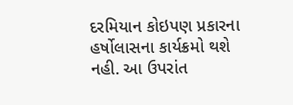દરમિયાન કોઇપણ પ્રકારના હર્ષોલાસના કાર્યક્રમો થશે નહી. આ ઉપરાંત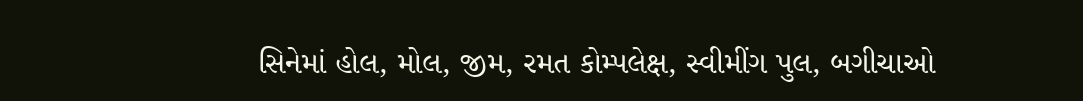સિનેમાં હોલ, મોલ, જીમ, રમત કોમ્પલેક્ષ, સ્વીમીંગ પુલ, બગીચાઓ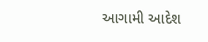આગામી આદેશ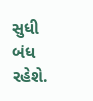સુધી બંધ રહેશે.